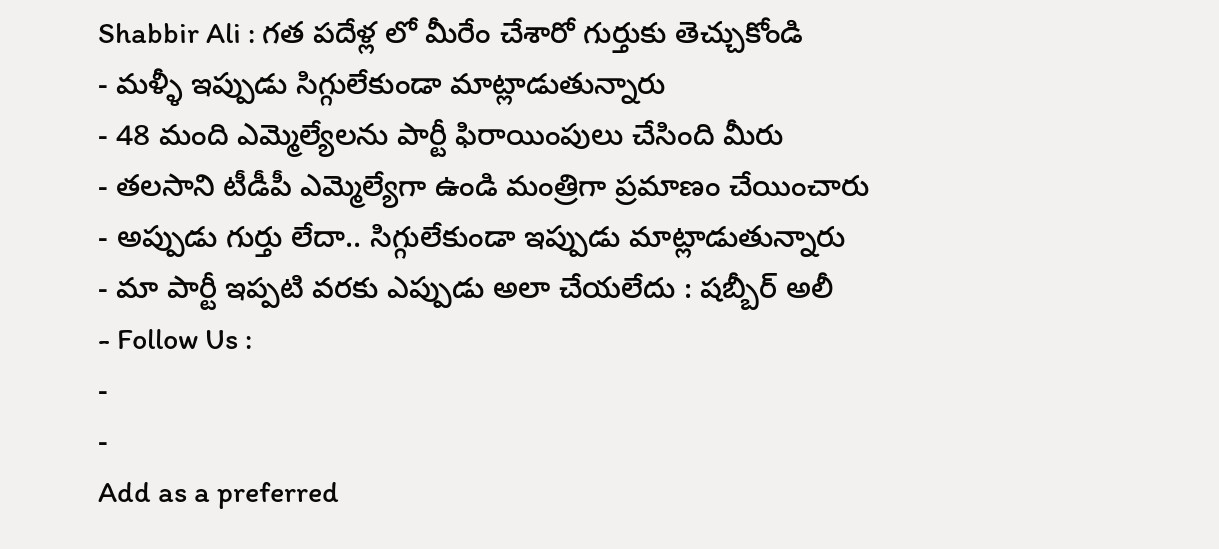Shabbir Ali : గత పదేళ్ల లో మీరేం చేశారో గుర్తుకు తెచ్చుకోండి
- మళ్ళీ ఇప్పుడు సిగ్గులేకుండా మాట్లాడుతున్నారు
- 48 మంది ఎమ్మెల్యేలను పార్టీ ఫిరాయింపులు చేసింది మీరు
- తలసాని టీడీపీ ఎమ్మెల్యేగా ఉండి మంత్రిగా ప్రమాణం చేయించారు
- అప్పుడు గుర్తు లేదా.. సిగ్గులేకుండా ఇప్పుడు మాట్లాడుతున్నారు
- మా పార్టీ ఇప్పటి వరకు ఎప్పుడు అలా చేయలేదు : షబ్బీర్ అలీ
- Follow Us :
-
-
Add as a preferred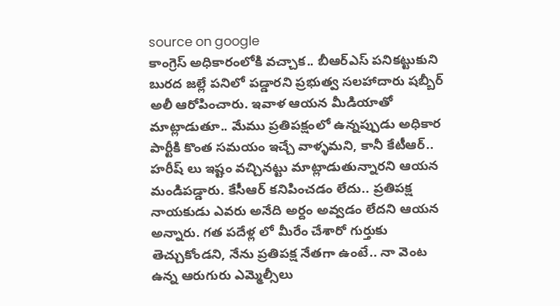source on google
కాంగ్రెస్ అధికారంలోకి వచ్చాక.. బీఆర్ఎస్ పనికట్టుకుని బురద జల్లే పనిలో పడ్డారని ప్రభుత్వ సలహాదారు షబ్బీర్ అలీ ఆరోపించారు. ఇవాళ ఆయన మీడియాతో మాట్లాడుతూ.. మేము ప్రతిపక్షంలో ఉన్నప్పుడు అధికార పార్టీకి కొంత సమయం ఇచ్చే వాళ్ళమని, కానీ కేటీఆర్.. హరీష్ లు ఇష్టం వచ్చినట్టు మాట్లాడుతున్నారని ఆయన మండిపడ్డారు. కేసీఆర్ కనిపించడం లేదు.. ప్రతిపక్ష నాయకుడు ఎవరు అనేది అర్దం అవ్వడం లేదని ఆయన అన్నారు. గత పదేళ్ల లో మీరేం చేశారో గుర్తుకు తెచ్చుకోండని, నేను ప్రతిపక్ష నేతగా ఉంటే.. నా వెంట ఉన్న ఆరుగురు ఎమ్మెల్సీలు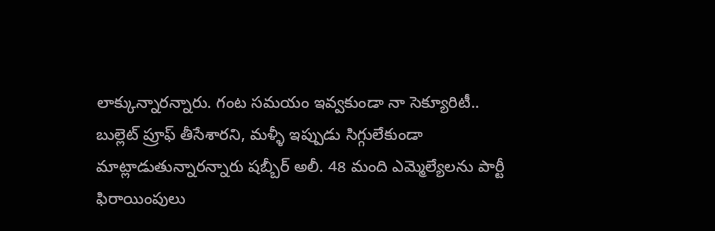లాక్కున్నారన్నారు. గంట సమయం ఇవ్వకుండా నా సెక్యూరిటీ.. బుల్లెట్ ప్రూఫ్ తీసేశారని, మళ్ళీ ఇప్పుడు సిగ్గులేకుండా మాట్లాడుతున్నారన్నారు షబ్బీర్ అలీ. 48 మంది ఎమ్మెల్యేలను పార్టీ ఫిరాయింపులు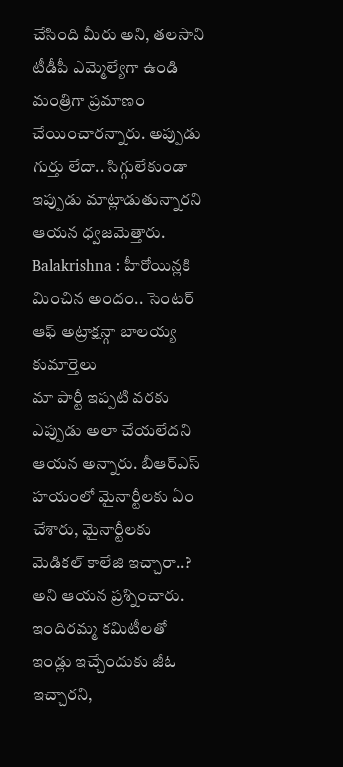చేసింది మీరు అని, తలసాని టీడీపీ ఎమ్మెల్యేగా ఉండి మంత్రిగా ప్రమాణం చేయించారన్నారు. అప్పుడు గుర్తు లేదా.. సిగ్గులేకుండా ఇప్పుడు మాట్లాడుతున్నారని ఆయన ధ్వజమెత్తారు.
Balakrishna : హీరోయిన్లకి మించిన అందం.. సెంటర్ ఆఫ్ అట్రాక్షన్గా బాలయ్య కుమార్తెలు
మా పార్టీ ఇప్పటి వరకు ఎప్పుడు అలా చేయలేదని ఆయన అన్నారు. బీఆర్ఎస్ హయంలో మైనార్టీలకు ఏం చేశారు, మైనార్టీలకు మెడికల్ కాలేజి ఇచ్చారా..? అని ఆయన ప్రశ్నించారు. ఇందిరమ్మ కమిటీలతో ఇండ్లు ఇచ్చేందుకు జీఓ ఇచ్చారని,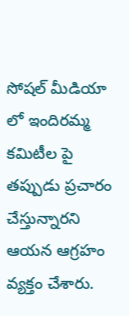సోషల్ మీడియా లో ఇందిరమ్మ కమిటీల పై తప్పుడు ప్రచారం చేస్తున్నారని ఆయన ఆగ్రహం వ్యక్తం చేశారు.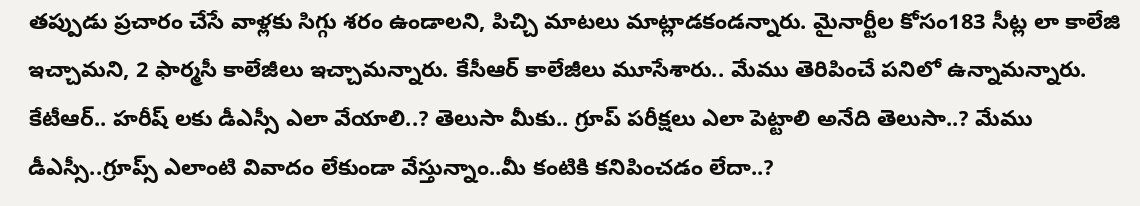తప్పుడు ప్రచారం చేసే వాళ్లకు సిగ్గు శరం ఉండాలని, పిచ్చి మాటలు మాట్లాడకండన్నారు. మైనార్టీల కోసం183 సీట్ల లా కాలేజి ఇచ్చామని, 2 ఫార్మసీ కాలేజీలు ఇచ్చామన్నారు. కేసీఆర్ కాలేజీలు మూసేశారు.. మేము తెరిపించే పనిలో ఉన్నామన్నారు. కేటీఆర్.. హరీష్ లకు డీఎస్సీ ఎలా వేయాలి..? తెలుసా మీకు.. గ్రూప్ పరీక్షలు ఎలా పెట్టాలి అనేది తెలుసా..? మేము డీఎస్సీ..గ్రూప్స్ ఎలాంటి వివాదం లేకుండా వేస్తున్నాం..మీ కంటికి కనిపించడం లేదా..?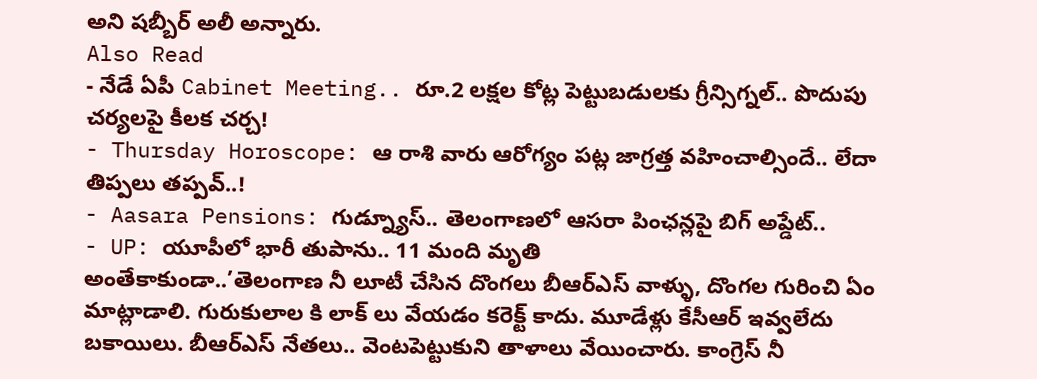అని షబ్బీర్ అలీ అన్నారు.
Also Read
- నేడే ఏపీ Cabinet Meeting.. రూ.2 లక్షల కోట్ల పెట్టుబడులకు గ్రీన్సిగ్నల్.. పొదుపు చర్యలపై కీలక చర్చ!
- Thursday Horoscope: ఆ రాశి వారు ఆరోగ్యం పట్ల జాగ్రత్త వహించాల్సిందే.. లేదా తిప్పలు తప్పవ్..!
- Aasara Pensions: గుడ్న్యూస్.. తెలంగాణలో ఆసరా పింఛన్లపై బిగ్ అప్డేట్..
- UP: యూపీలో భారీ తుపాను.. 11 మంది మృతి
అంతేకాకుండా..’తెలంగాణ నీ లూటీ చేసిన దొంగలు బీఆర్ఎస్ వాళ్ళు, దొంగల గురించి ఏం మాట్లాడాలి. గురుకులాల కి లాక్ లు వేయడం కరెక్ట్ కాదు. మూడేళ్లు కేసీఆర్ ఇవ్వలేదు బకాయిలు. బీఆర్ఎస్ నేతలు.. వెంటపెట్టుకుని తాళాలు వేయించారు. కాంగ్రెస్ నీ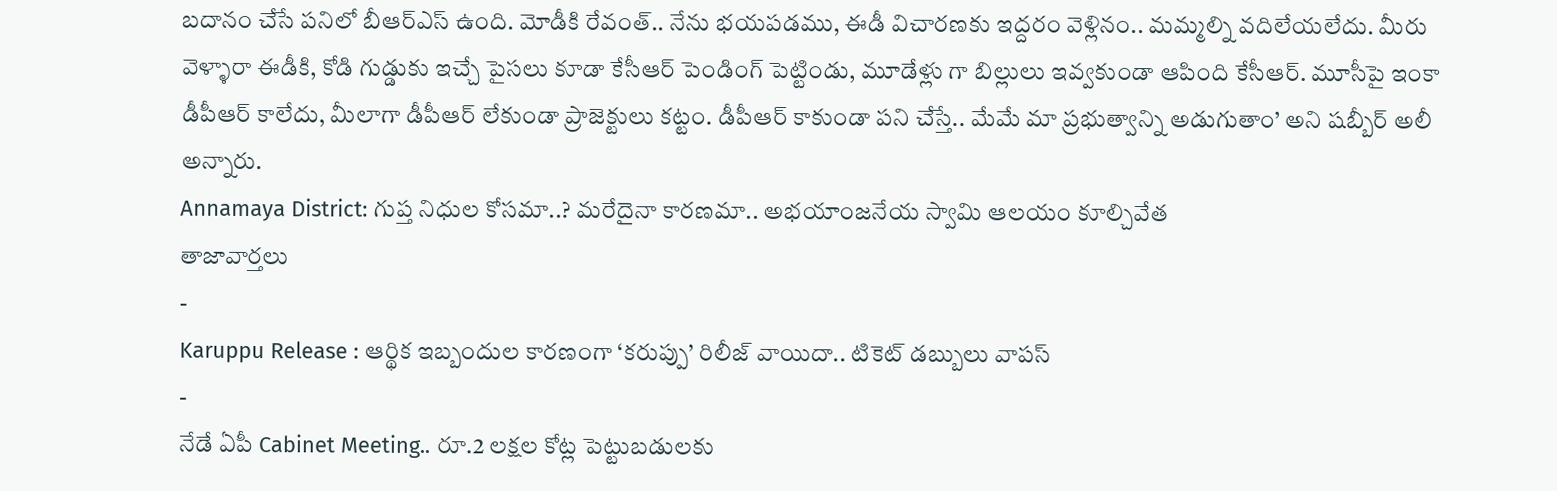బదానం చేసే పనిలో బీఆర్ఎస్ ఉంది. మోడీకి రేవంత్.. నేను భయపడము, ఈడీ విచారణకు ఇద్దరం వెళ్లినం.. మమ్మల్ని వదిలేయలేదు. మీరు వెళ్ళారా ఈడీకి, కోడి గుడ్డుకు ఇచ్చే పైసలు కూడా కేసీఆర్ పెండింగ్ పెట్టిండు, మూడేళ్లు గా బిల్లులు ఇవ్వకుండా ఆపింది కేసీఆర్. మూసీపై ఇంకా డీపీఆర్ కాలేదు, మీలాగా డీపీఆర్ లేకుండా ప్రాజెక్టులు కట్టం. డీపీఆర్ కాకుండా పని చేస్తే.. మేమే మా ప్రభుత్వాన్ని అడుగుతాం’ అని షబ్బీర్ అలీ అన్నారు.
Annamaya District: గుప్త నిధుల కోసమా..? మరేదైనా కారణమా.. అభయాంజనేయ స్వామి ఆలయం కూల్చివేత
తాజావార్తలు
-
Karuppu Release : ఆర్థిక ఇబ్బందుల కారణంగా ‘కరుప్పు’ రిలీజ్ వాయిదా.. టికెట్ డబ్బులు వాపస్
-
నేడే ఏపీ Cabinet Meeting.. రూ.2 లక్షల కోట్ల పెట్టుబడులకు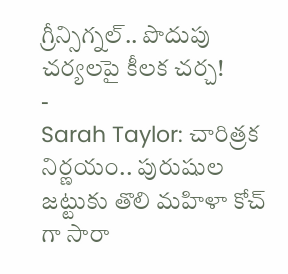గ్రీన్సిగ్నల్.. పొదుపు చర్యలపై కీలక చర్చ!
-
Sarah Taylor: చారిత్రక నిర్ణయం.. పురుషుల జట్టుకు తొలి మహిళా కోచ్ గా సారా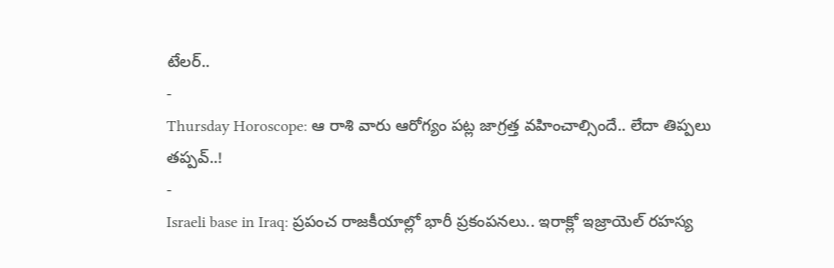టేలర్..
-
Thursday Horoscope: ఆ రాశి వారు ఆరోగ్యం పట్ల జాగ్రత్త వహించాల్సిందే.. లేదా తిప్పలు తప్పవ్..!
-
Israeli base in Iraq: ప్రపంచ రాజకీయాల్లో భారీ ప్రకంపనలు.. ఇరాక్లో ఇజ్రాయెల్ రహస్య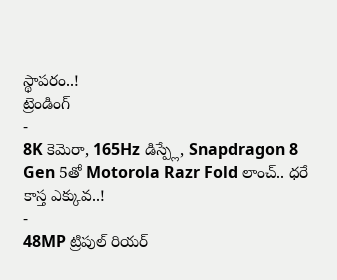స్థాపరం..!
ట్రెండింగ్
-
8K కెమెరా, 165Hz డిస్ప్లే, Snapdragon 8 Gen 5తో Motorola Razr Fold లాంచ్.. ధరే కాస్త ఎక్కువ..!
-
48MP ట్రిపుల్ రియర్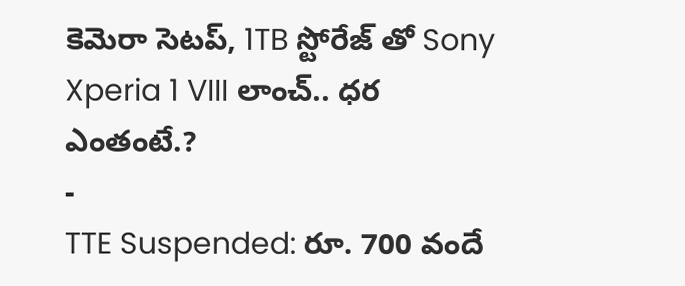కెమెరా సెటప్, 1TB స్టోరేజ్ తో Sony Xperia 1 VIII లాంచ్.. ధర ఎంతంటే.?
-
TTE Suspended: రూ. 700 వందే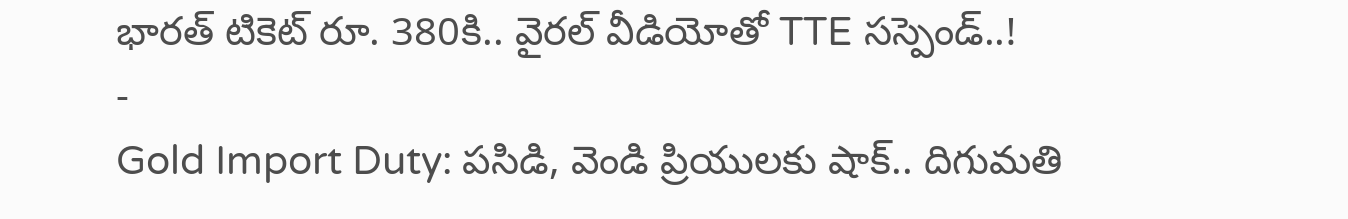భారత్ టికెట్ రూ. 380కి.. వైరల్ వీడియోతో TTE సస్పెండ్..!
-
Gold Import Duty: పసిడి, వెండి ప్రియులకు షాక్.. దిగుమతి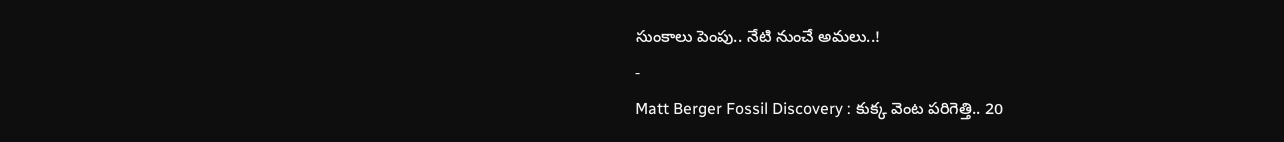సుంకాలు పెంపు.. నేటి నుంచే అమలు..!
-
Matt Berger Fossil Discovery : కుక్క వెంట పరిగెత్తి.. 20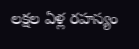లక్షల ఏళ్ల రహస్యం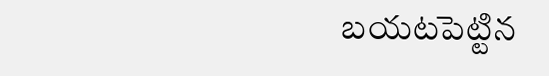బయటపెట్టిన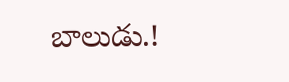బాలుడు.!